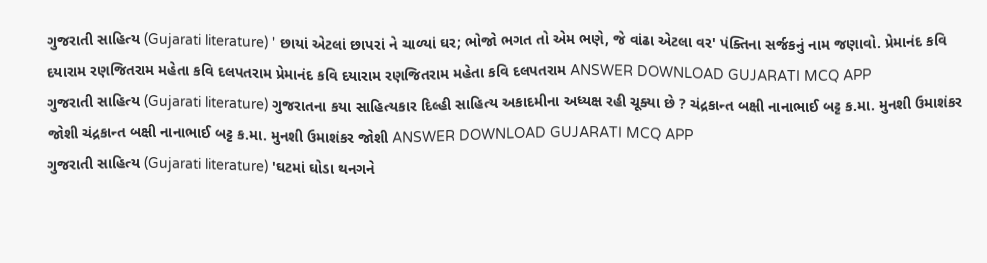ગુજરાતી સાહિત્ય (Gujarati literature) ' છાયાં એટલાં છાપરાં ને ચાળ્યાં ઘર; ભોજો ભગત તો એમ ભણે, જે વાંઢા એટલા વર' પંક્તિના સર્જકનું નામ જણાવો. પ્રેમાનંદ કવિ દયારામ રણજિતરામ મહેતા કવિ દલપતરામ પ્રેમાનંદ કવિ દયારામ રણજિતરામ મહેતા કવિ દલપતરામ ANSWER DOWNLOAD GUJARATI MCQ APP
ગુજરાતી સાહિત્ય (Gujarati literature) ગુજરાતના કયા સાહિત્યકાર દિલ્હી સાહિત્ય અકાદમીના અધ્યક્ષ રહી ચૂક્યા છે ? ચંદ્રકાન્ત બક્ષી નાનાભાઈ બટ્ટ ક.મા. મુનશી ઉમાશંકર જોશી ચંદ્રકાન્ત બક્ષી નાનાભાઈ બટ્ટ ક.મા. મુનશી ઉમાશંકર જોશી ANSWER DOWNLOAD GUJARATI MCQ APP
ગુજરાતી સાહિત્ય (Gujarati literature) 'ઘટમાં ઘોડા થનગને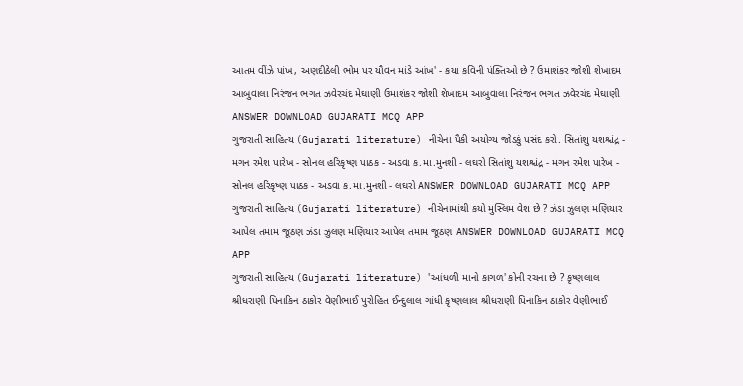આતમ વીંઝે પાંખ, અણદીઠેલી ભોમ પર યૌવન માંડે આંખ' - કયા કવિની પંક્તિઓ છે ? ઉમાશંકર જોશી શેખાદમ આબુવાલા નિરંજન ભગત ઝવેરચંદ મેઘાણી ઉમાશંકર જોશી શેખાદમ આબુવાલા નિરંજન ભગત ઝવેરચંદ મેઘાણી ANSWER DOWNLOAD GUJARATI MCQ APP
ગુજરાતી સાહિત્ય (Gujarati literature) નીચેના પૈકી અયોગ્ય જોડકું પસંદ કરો. સિતાંશુ યશશ્ચંદ્ર - મગન રમેશ પારેખ - સોનલ હરિકૃષ્ણ પાઠક - અડવા ક.મા.મુનશી - લઘરો સિતાંશુ યશશ્ચંદ્ર - મગન રમેશ પારેખ - સોનલ હરિકૃષ્ણ પાઠક - અડવા ક.મા.મુનશી - લઘરો ANSWER DOWNLOAD GUJARATI MCQ APP
ગુજરાતી સાહિત્ય (Gujarati literature) નીચેનામાંથી કયો મુસ્લિમ વેશ છે ? ઝંડા ઝુલણ મણિયાર આપેલ તમામ જૂઠણ ઝંડા ઝુલણ મણિયાર આપેલ તમામ જૂઠણ ANSWER DOWNLOAD GUJARATI MCQ APP
ગુજરાતી સાહિત્ય (Gujarati literature) 'આંધળી માનો કાગળ' કોની રચના છે ? કૃષ્ણલાલ શ્રીધરાણી પિનાકિન ઠાકોર વેણીભાઈ પુરોહિત ઈન્દુલાલ ગાંધી કૃષ્ણલાલ શ્રીધરાણી પિનાકિન ઠાકોર વેણીભાઈ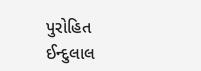પુરોહિત ઈન્દુલાલ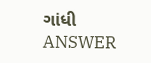ગાંધી ANSWER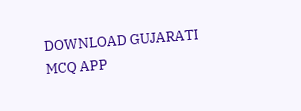DOWNLOAD GUJARATI MCQ APP